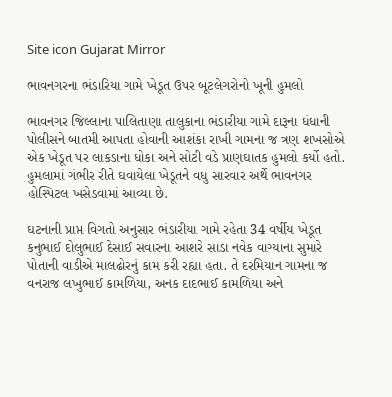Site icon Gujarat Mirror

ભાવનગરના ભંડારિયા ગામે ખેડૂત ઉપર બૂટલેગરોનો ખૂની હુમલો

ભાવનગર જિલ્લાના પાલિતાણા તાલુકાના ભંડારીયા ગામે દારૂના ધંધાની પોલીસને બાતમી આપતા હોવાની આશંકા રાખી ગામના જ ત્રણ શખસોએ એક ખેડૂત પર લાકડાના ધોકા અને સોટી વડે પ્રાણઘાતક હુમલો કર્યો હતો. હુમલામાં ગંભીર રીતે ઘવાયેલા ખેડૂતને વધુ સારવાર અર્થે ભાવનગર હોસ્પિટલ ખસેડવામાં આવ્યા છે.

ઘટનાની પ્રાપ્ત વિગતો અનુસાર ભંડારીયા ગામે રહેતા 34 વર્ષીય ખેડૂત કનુભાઈ દોલુભાઈ દેસાઈ સવારના આશરે સાડા નવેક વાગ્યાના સુમારે પોતાની વાડીએ માલઢોરનું કામ કરી રહ્યા હતા. તે દરમિયાન ગામના જ વનરાજ લખુભાઈ કામળિયા, અનક દાદભાઈ કામળિયા અને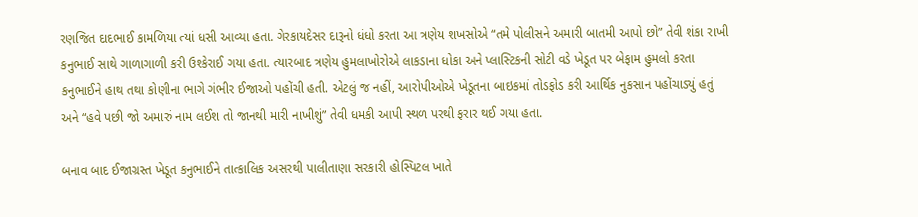રણજિત દાદભાઈ કામળિયા ત્યાં ધસી આવ્યા હતા. ગેરકાયદેસર દારૂનો ધંધો કરતા આ ત્રણેય શખસોએ “તમે પોલીસને અમારી બાતમી આપો છો” તેવી શંકા રાખી કનુભાઈ સાથે ગાળાગાળી કરી ઉશ્કેરાઈ ગયા હતા. ત્યારબાદ ત્રણેય હુમલાખોરોએ લાકડાના ધોકા અને પ્લાસ્ટિકની સોટી વડે ખેડૂત પર બેફામ હુમલો કરતા કનુભાઈને હાથ તથા કોણીના ભાગે ગંભીર ઈજાઓ પહોંચી હતી. એટલું જ નહીં, આરોપીઓએ ખેડૂતના બાઇકમાં તોડફોડ કરી આર્થિક નુકસાન પહોંચાડ્યું હતું અને “હવે પછી જો અમારું નામ લઈશ તો જાનથી મારી નાખીશું” તેવી ધમકી આપી સ્થળ પરથી ફરાર થઈ ગયા હતા.

બનાવ બાદ ઈજાગ્રસ્ત ખેડૂત કનુભાઈને તાત્કાલિક અસરથી પાલીતાણા સરકારી હોસ્પિટલ ખાતે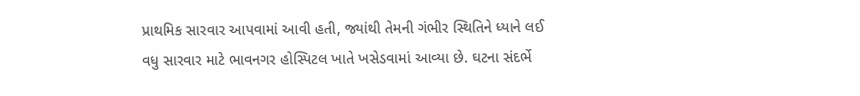પ્રાથમિક સારવાર આપવામાં આવી હતી, જ્યાંથી તેમની ગંભીર સ્થિતિને ધ્યાને લઈ વધુ સારવાર માટે ભાવનગર હોસ્પિટલ ખાતે ખસેડવામાં આવ્યા છે. ઘટના સંદર્ભે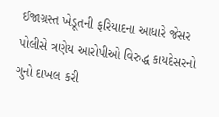ઈજાગ્રસ્ત ખેડૂતની ફરિયાદના આધારે જેસર પોલીસે ત્રણેય આરોપીઓ વિરુદ્ધ કાયદેસરનો ગુનો દાખલ કરી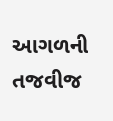આગળની તજવીજ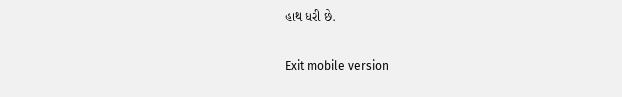હાથ ધરી છે.

Exit mobile version